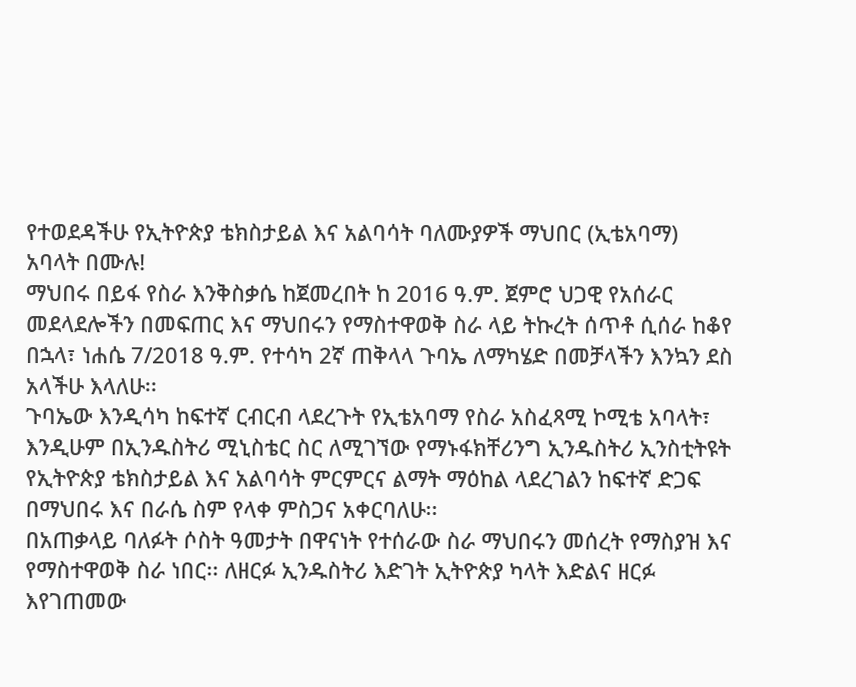የተወደዳችሁ የኢትዮጵያ ቴክስታይል እና አልባሳት ባለሙያዎች ማህበር (ኢቴአባማ) አባላት በሙሉ!
ማህበሩ በይፋ የስራ እንቅስቃሴ ከጀመረበት ከ 2016 ዓ.ም. ጀምሮ ህጋዊ የአሰራር መደላደሎችን በመፍጠር እና ማህበሩን የማስተዋወቅ ስራ ላይ ትኩረት ሰጥቶ ሲሰራ ከቆየ በኋላ፣ ነሐሴ 7/2018 ዓ.ም. የተሳካ 2ኛ ጠቅላላ ጉባኤ ለማካሄድ በመቻላችን እንኳን ደስ አላችሁ እላለሁ፡፡
ጉባኤው እንዲሳካ ከፍተኛ ርብርብ ላደረጉት የኢቴአባማ የስራ አስፈጻሚ ኮሚቴ አባላት፣ እንዲሁም በኢንዱስትሪ ሚኒስቴር ስር ለሚገኘው የማኑፋክቸሪንግ ኢንዱስትሪ ኢንስቲትዩት የኢትዮጵያ ቴክስታይል እና አልባሳት ምርምርና ልማት ማዕከል ላደረገልን ከፍተኛ ድጋፍ በማህበሩ እና በራሴ ስም የላቀ ምስጋና አቀርባለሁ፡፡
በአጠቃላይ ባለፉት ሶስት ዓመታት በዋናነት የተሰራው ስራ ማህበሩን መሰረት የማስያዝ እና የማስተዋወቅ ስራ ነበር፡፡ ለዘርፉ ኢንዱስትሪ እድገት ኢትዮጵያ ካላት እድልና ዘርፉ እየገጠመው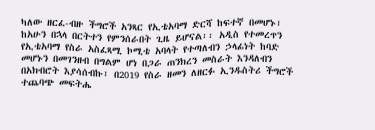ካለው ዘርፈ-ብዙ ችግሮች አንጻር የኢቴአባማ ድርሻ ከፍተኛ በመሆኑ፣ ከአሁን በኋላ በርትተን የምንሰራበት ጊዜ ይሆናል፡፡ አዲስ የተመረጥን የኢቴአባማ የስራ አስፈጻሚ ኮሚቴ አባላት የተጣለብን ኃላፊነት ከባድ መሆኑን በመገንዘብ በግልም ሆነ በጋራ ጠንክረን መስራት እንዳለብን በአክብሮት እያሳሰብኩ፣ በ2019 የስራ ዘመን ለዘርፉ ኢንዱስትሪ ችግሮች ተጨባጭ መፍትሔ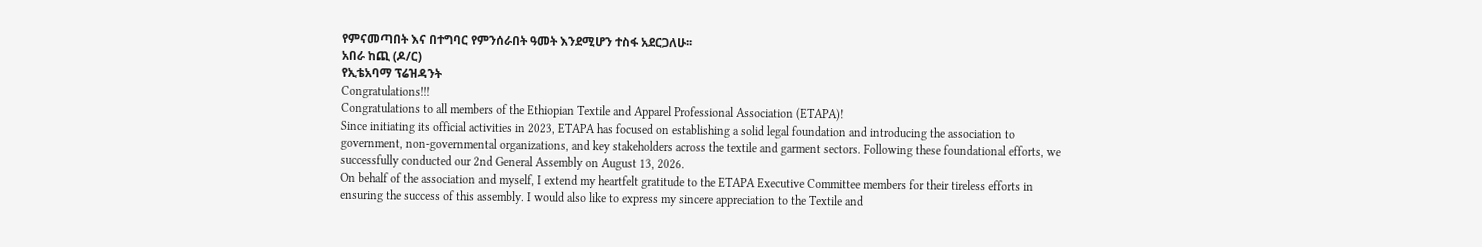የምናመጣበት እና በተግባር የምንሰራበት ዓመት እንደሚሆን ተስፋ አደርጋለሁ፡፡
አበራ ከጪ (ዶ/ር)
የኢቴአባማ ፕሬዝዳንት
Congratulations!!!
Congratulations to all members of the Ethiopian Textile and Apparel Professional Association (ETAPA)!
Since initiating its official activities in 2023, ETAPA has focused on establishing a solid legal foundation and introducing the association to government, non-governmental organizations, and key stakeholders across the textile and garment sectors. Following these foundational efforts, we successfully conducted our 2nd General Assembly on August 13, 2026.
On behalf of the association and myself, I extend my heartfelt gratitude to the ETAPA Executive Committee members for their tireless efforts in ensuring the success of this assembly. I would also like to express my sincere appreciation to the Textile and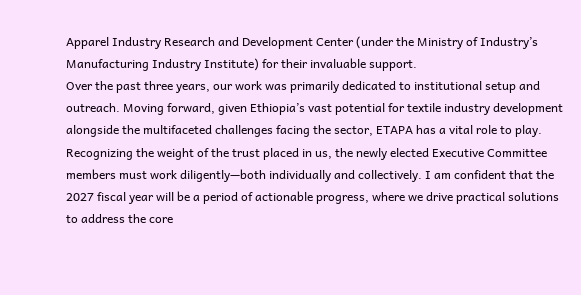Apparel Industry Research and Development Center (under the Ministry of Industry’s Manufacturing Industry Institute) for their invaluable support.
Over the past three years, our work was primarily dedicated to institutional setup and outreach. Moving forward, given Ethiopia’s vast potential for textile industry development alongside the multifaceted challenges facing the sector, ETAPA has a vital role to play.
Recognizing the weight of the trust placed in us, the newly elected Executive Committee members must work diligently—both individually and collectively. I am confident that the 2027 fiscal year will be a period of actionable progress, where we drive practical solutions to address the core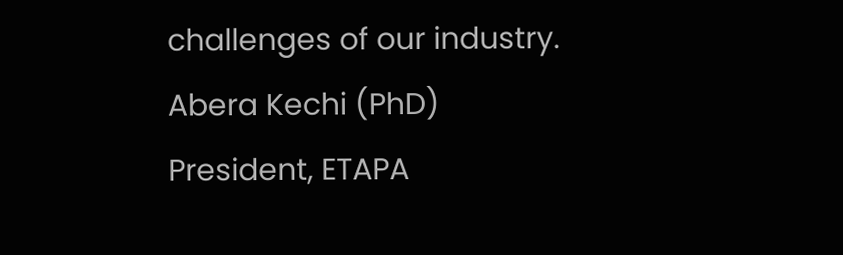challenges of our industry.
Abera Kechi (PhD)
President, ETAPA